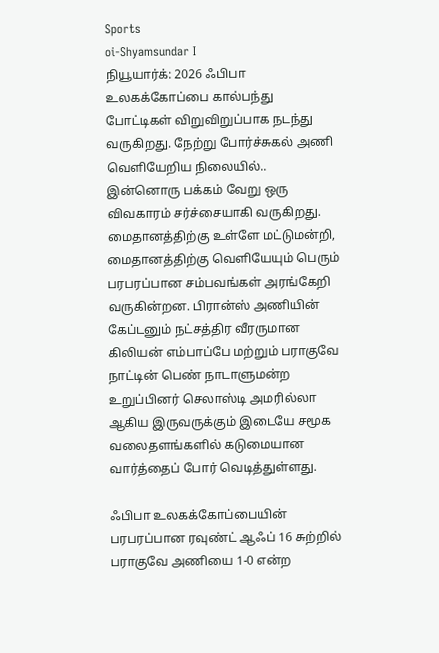Sports
oi-Shyamsundar I
நியூயார்க்: 2026 ஃபிபா உலகக்கோப்பை கால்பந்து போட்டிகள் விறுவிறுப்பாக நடந்து வருகிறது. நேற்று போர்ச்சுகல் அணி வெளியேறிய நிலையில்.. இன்னொரு பக்கம் வேறு ஒரு விவகாரம் சர்ச்சையாகி வருகிறது.
மைதானத்திற்கு உள்ளே மட்டுமன்றி, மைதானத்திற்கு வெளியேயும் பெரும் பரபரப்பான சம்பவங்கள் அரங்கேறி வருகின்றன. பிரான்ஸ் அணியின் கேப்டனும் நட்சத்திர வீரருமான கிலியன் எம்பாப்பே மற்றும் பராகுவே நாட்டின் பெண் நாடாளுமன்ற உறுப்பினர் செலாஸ்டி அமரில்லா ஆகிய இருவருக்கும் இடையே சமூக வலைதளங்களில் கடுமையான வார்த்தைப் போர் வெடித்துள்ளது.

ஃபிபா உலகக்கோப்பையின் பரபரப்பான ரவுண்ட் ஆஃப் 16 சுற்றில் பராகுவே அணியை 1-0 என்ற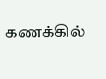கணக்கில்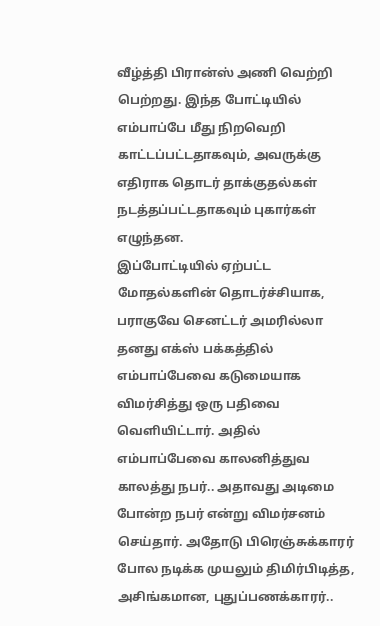வீழ்த்தி பிரான்ஸ் அணி வெற்றி பெற்றது. இந்த போட்டியில் எம்பாப்பே மீது நிறவெறி காட்டப்பட்டதாகவும், அவருக்கு எதிராக தொடர் தாக்குதல்கள் நடத்தப்பட்டதாகவும் புகார்கள் எழுந்தன.
இப்போட்டியில் ஏற்பட்ட மோதல்களின் தொடர்ச்சியாக, பராகுவே செனட்டர் அமரில்லா தனது எக்ஸ் பக்கத்தில் எம்பாப்பேவை கடுமையாக விமர்சித்து ஒரு பதிவை வெளியிட்டார். அதில் எம்பாப்பேவை காலனித்துவ காலத்து நபர்.. அதாவது அடிமை போன்ற நபர் என்று விமர்சனம் செய்தார். அதோடு பிரெஞ்சுக்காரர் போல நடிக்க முயலும் திமிர்பிடித்த, அசிங்கமான, புதுப்பணக்காரர்..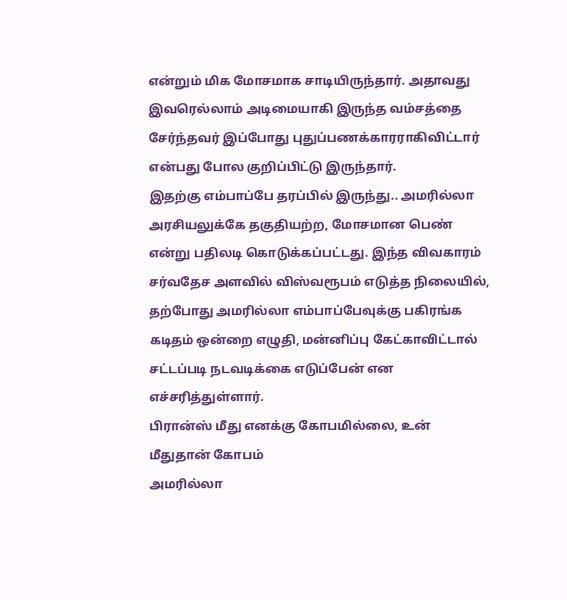என்றும் மிக மோசமாக சாடியிருந்தார். அதாவது இவரெல்லாம் அடிமையாகி இருந்த வம்சத்தை சேர்ந்தவர் இப்போது புதுப்பணக்காரராகிவிட்டார் என்பது போல குறிப்பிட்டு இருந்தார்.
இதற்கு எம்பாப்பே தரப்பில் இருந்து.. அமரில்லா அரசியலுக்கே தகுதியற்ற, மோசமான பெண் என்று பதிலடி கொடுக்கப்பட்டது. இந்த விவகாரம் சர்வதேச அளவில் விஸ்வரூபம் எடுத்த நிலையில், தற்போது அமரில்லா எம்பாப்பேவுக்கு பகிரங்க கடிதம் ஒன்றை எழுதி, மன்னிப்பு கேட்காவிட்டால் சட்டப்படி நடவடிக்கை எடுப்பேன் என எச்சரித்துள்ளார்.
பிரான்ஸ் மீது எனக்கு கோபமில்லை, உன் மீதுதான் கோபம்
அமரில்லா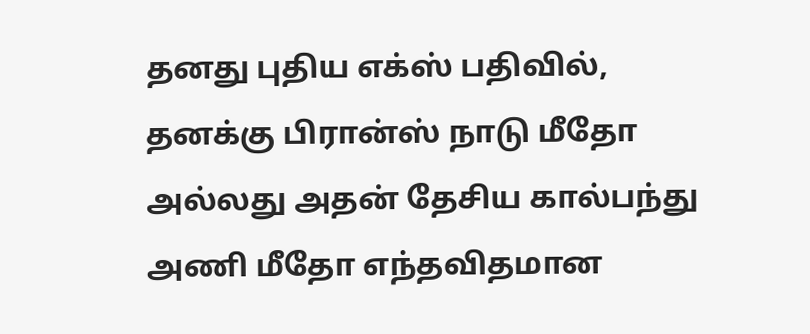தனது புதிய எக்ஸ் பதிவில், தனக்கு பிரான்ஸ் நாடு மீதோ அல்லது அதன் தேசிய கால்பந்து அணி மீதோ எந்தவிதமான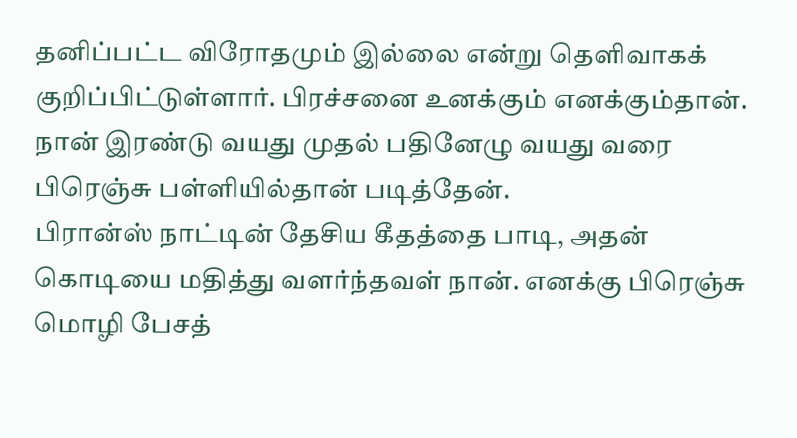தனிப்பட்ட விரோதமும் இல்லை என்று தெளிவாகக் குறிப்பிட்டுள்ளார். பிரச்சனை உனக்கும் எனக்கும்தான். நான் இரண்டு வயது முதல் பதினேழு வயது வரை பிரெஞ்சு பள்ளியில்தான் படித்தேன்.
பிரான்ஸ் நாட்டின் தேசிய கீதத்தை பாடி, அதன் கொடியை மதித்து வளர்ந்தவள் நான். எனக்கு பிரெஞ்சு மொழி பேசத்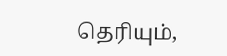தெரியும்,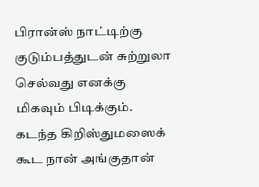பிரான்ஸ் நாட்டிற்கு குடும்பத்துடன் சுற்றுலா செல்வது எனக்கு மிகவும் பிடிக்கும். கடந்த கிறிஸ்துமஸைக் கூட நான் அங்குதான்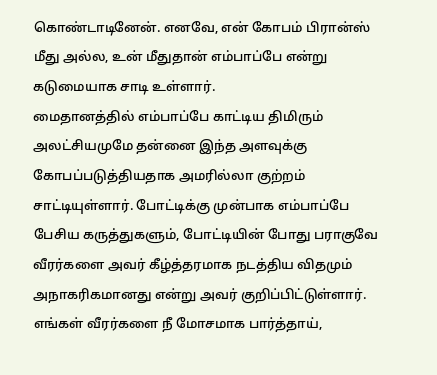கொண்டாடினேன். எனவே, என் கோபம் பிரான்ஸ் மீது அல்ல, உன் மீதுதான் எம்பாப்பே என்று கடுமையாக சாடி உள்ளார்.
மைதானத்தில் எம்பாப்பே காட்டிய திமிரும் அலட்சியமுமே தன்னை இந்த அளவுக்கு கோபப்படுத்தியதாக அமரில்லா குற்றம் சாட்டியுள்ளார். போட்டிக்கு முன்பாக எம்பாப்பே பேசிய கருத்துகளும், போட்டியின் போது பராகுவே வீரர்களை அவர் கீழ்த்தரமாக நடத்திய விதமும் அநாகரிகமானது என்று அவர் குறிப்பிட்டுள்ளார்.
எங்கள் வீரர்களை நீ மோசமாக பார்த்தாய்,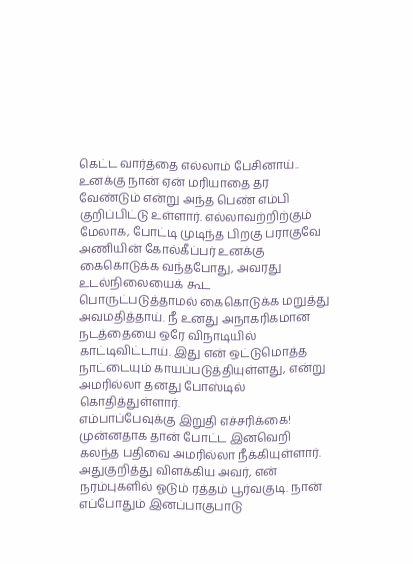கெட்ட வார்த்தை எல்லாம் பேசினாய்.. உனக்கு நான் ஏன் மரியாதை தர வேண்டும் என்று அந்த பெண் எம்பி குறிப்பிட்டு உள்ளார். எல்லாவற்றிற்கும் மேலாக, போட்டி முடிந்த பிறகு பராகுவே அணியின் கோல்கீப்பர் உனக்கு கைகொடுக்க வந்தபோது, அவரது உடல்நிலையைக் கூட பொருட்படுத்தாமல் கைகொடுக்க மறுத்து அவமதித்தாய். நீ உனது அநாகரிகமான நடத்தையை ஒரே விநாடியில் காட்டிவிட்டாய். இது என் ஒட்டுமொத்த நாட்டையும் காயப்படுத்தியுள்ளது, என்று அமரில்லா தனது போஸ்டில் கொதித்துள்ளார்.
எம்பாப்பேவுக்கு இறுதி எச்சரிக்கை!
முன்னதாக தான் போட்ட இனவெறி கலந்த பதிவை அமரில்லா நீக்கியுள்ளார். அதுகுறித்து விளக்கிய அவர், என் நரம்புகளில் ஓடும் ரத்தம் பூர்வகுடி. நான் எப்போதும் இனப்பாகுபாடு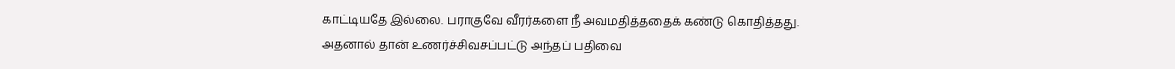காட்டியதே இல்லை. பராகுவே வீரர்களை நீ அவமதித்ததைக் கண்டு கொதித்தது. அதனால் தான் உணர்ச்சிவசப்பட்டு அந்தப் பதிவை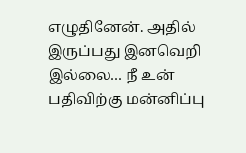எழுதினேன். அதில் இருப்பது இனவெறி இல்லை… நீ உன் பதிவிற்கு மன்னிப்பு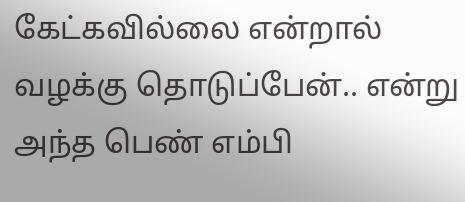கேட்கவில்லை என்றால் வழக்கு தொடுப்பேன்.. என்று அந்த பெண் எம்பி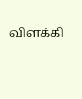விளக்கி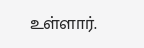உள்ளார்.